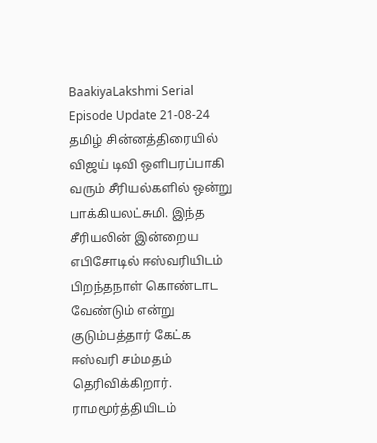BaakiyaLakshmi Serial Episode Update 21-08-24
தமிழ் சின்னத்திரையில் விஜய் டிவி ஒளிபரப்பாகி வரும் சீரியல்களில் ஒன்று பாக்கியலட்சுமி. இந்த சீரியலின் இன்றைய எபிசோடில் ஈஸ்வரியிடம் பிறந்தநாள் கொண்டாட வேண்டும் என்று குடும்பத்தார் கேட்க ஈஸ்வரி சம்மதம் தெரிவிக்கிறார். ராமமூர்த்தியிடம்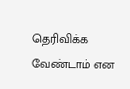தெரிவிக்க வேண்டாம் என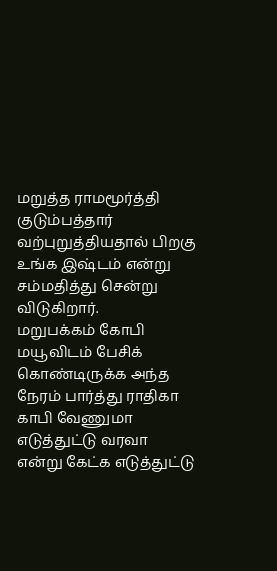மறுத்த ராமமூர்த்தி குடும்பத்தார் வற்புறுத்தியதால் பிறகு உங்க இஷ்டம் என்று சம்மதித்து சென்று விடுகிறார்.
மறுபக்கம் கோபி மயூவிடம் பேசிக் கொண்டிருக்க அந்த நேரம் பார்த்து ராதிகா காபி வேணுமா எடுத்துட்டு வரவா என்று கேட்க எடுத்துட்டு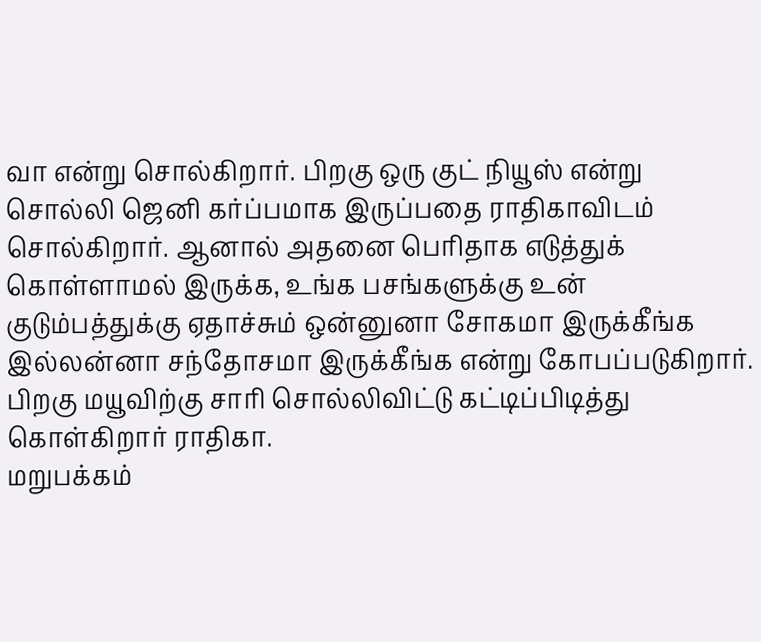வா என்று சொல்கிறார். பிறகு ஒரு குட் நியூஸ் என்று சொல்லி ஜெனி கர்ப்பமாக இருப்பதை ராதிகாவிடம் சொல்கிறார். ஆனால் அதனை பெரிதாக எடுத்துக் கொள்ளாமல் இருக்க, உங்க பசங்களுக்கு உன் குடும்பத்துக்கு ஏதாச்சும் ஒன்னுனா சோகமா இருக்கீங்க இல்லன்னா சந்தோசமா இருக்கீங்க என்று கோபப்படுகிறார். பிறகு மயூவிற்கு சாரி சொல்லிவிட்டு கட்டிப்பிடித்து கொள்கிறார் ராதிகா.
மறுபக்கம்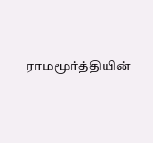ராமமூர்த்தியின்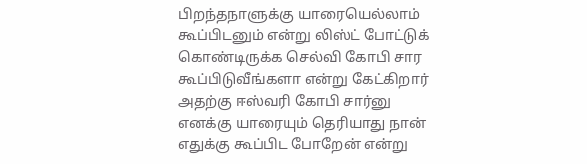பிறந்தநாளுக்கு யாரையெல்லாம் கூப்பிடனும் என்று லிஸ்ட் போட்டுக் கொண்டிருக்க செல்வி கோபி சார கூப்பிடுவீங்களா என்று கேட்கிறார் அதற்கு ஈஸ்வரி கோபி சார்னு எனக்கு யாரையும் தெரியாது நான் எதுக்கு கூப்பிட போறேன் என்று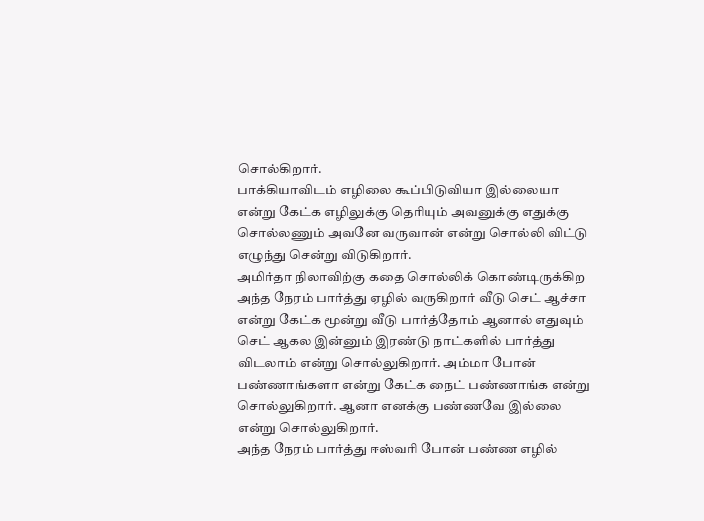சொல்கிறார்.
பாக்கியாவிடம் எழிலை கூப்பிடுவியா இல்லையா என்று கேட்க எழிலுக்கு தெரியும் அவனுக்கு எதுக்கு சொல்லணும் அவனே வருவான் என்று சொல்லி விட்டு எழுந்து சென்று விடுகிறார்.
அமிர்தா நிலாவிற்கு கதை சொல்லிக் கொண்டிருக்கிற அந்த நேரம் பார்த்து ஏழில் வருகிறார் வீடு செட் ஆச்சா என்று கேட்க மூன்று வீடு பார்த்தோம் ஆனால் எதுவும் செட் ஆகல இன்னும் இரண்டு நாட்களில் பார்த்து விடலாம் என்று சொல்லுகிறார். அம்மா போன் பண்ணாங்களா என்று கேட்க நைட் பண்ணாங்க என்று சொல்லுகிறார். ஆனா எனக்கு பண்ணவே இல்லை என்று சொல்லுகிறார்.
அந்த நேரம் பார்த்து ஈஸ்வரி போன் பண்ண எழில்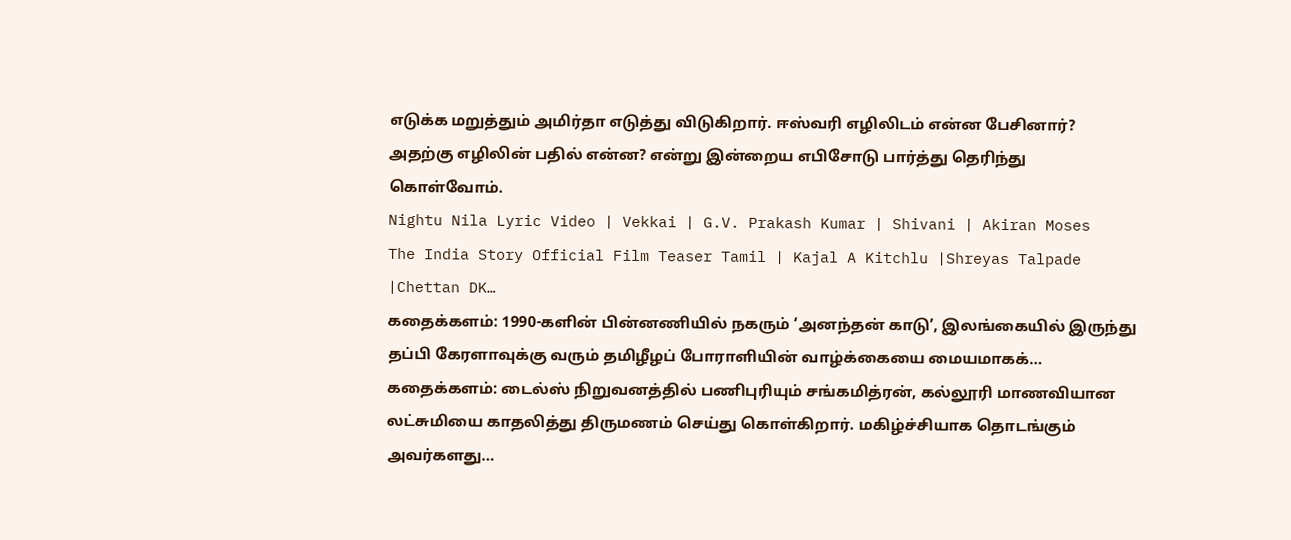எடுக்க மறுத்தும் அமிர்தா எடுத்து விடுகிறார். ஈஸ்வரி எழிலிடம் என்ன பேசினார்? அதற்கு எழிலின் பதில் என்ன? என்று இன்றைய எபிசோடு பார்த்து தெரிந்து கொள்வோம்.
Nightu Nila Lyric Video | Vekkai | G.V. Prakash Kumar | Shivani | Akiran Moses
The India Story Official Film Teaser Tamil | Kajal A Kitchlu |Shreyas Talpade |Chettan DK…
கதைக்களம்: 1990-களின் பின்னணியில் நகரும் ‘அனந்தன் காடு’, இலங்கையில் இருந்து தப்பி கேரளாவுக்கு வரும் தமிழீழப் போராளியின் வாழ்க்கையை மையமாகக்…
கதைக்களம்: டைல்ஸ் நிறுவனத்தில் பணிபுரியும் சங்கமித்ரன், கல்லூரி மாணவியான லட்சுமியை காதலித்து திருமணம் செய்து கொள்கிறார். மகிழ்ச்சியாக தொடங்கும் அவர்களது…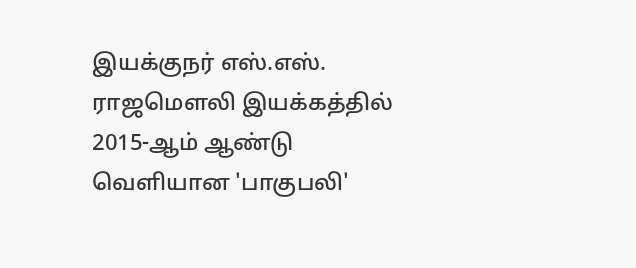இயக்குநர் எஸ்.எஸ். ராஜமௌலி இயக்கத்தில் 2015-ஆம் ஆண்டு வெளியான 'பாகுபலி'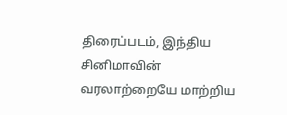திரைப்படம், இந்திய சினிமாவின் வரலாற்றையே மாற்றிய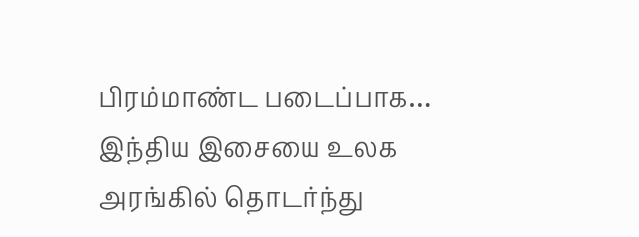பிரம்மாண்ட படைப்பாக…
இந்திய இசையை உலக அரங்கில் தொடர்ந்து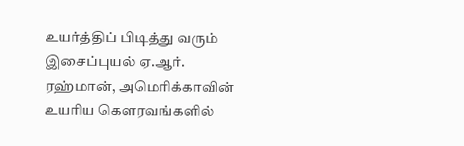உயர்த்திப் பிடித்து வரும் இசைப்புயல் ஏ.ஆர். ரஹ்மான், அமெரிக்காவின் உயரிய கௌரவங்களில்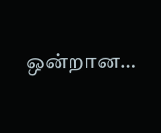ஒன்றான…